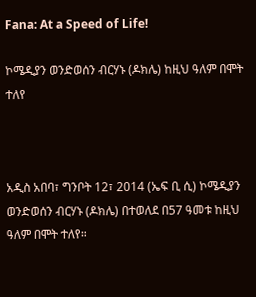Fana: At a Speed of Life!

ኮሜዲያን ወንድወሰን ብርሃኑ (ዶክሌ) ከዚህ ዓለም በሞት ተለየ



አዲስ አበባ፣ ግንቦት 12፣ 2014 (ኤፍ ቢ ሲ) ኮሜዲያን ወንድወሰን ብርሃኑ (ዶክሌ) በተወለደ በ57 ዓመቱ ከዚህ ዓለም በሞት ተለየ።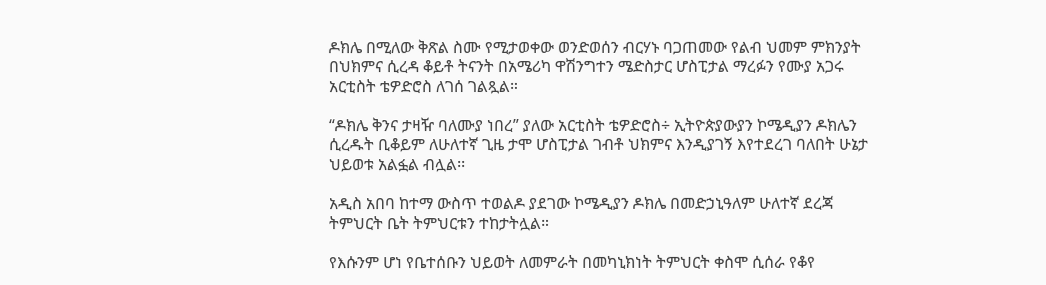ዶክሌ በሚለው ቅጽል ስሙ የሚታወቀው ወንድወሰን ብርሃኑ ባጋጠመው የልብ ህመም ምክንያት በህክምና ሲረዳ ቆይቶ ትናንት በአሜሪካ ዋሽንግተን ሜድስታር ሆስፒታል ማረፉን የሙያ አጋሩ አርቲስት ቴዎድሮስ ለገሰ ገልጿል።

“ዶክሌ ቅንና ታዛዥ ባለሙያ ነበረ” ያለው አርቲስት ቴዎድሮስ÷ ኢትዮጵያውያን ኮሜዲያን ዶክሌን ሲረዱት ቢቆይም ለሁለተኛ ጊዜ ታሞ ሆስፒታል ገብቶ ህክምና እንዲያገኝ እየተደረገ ባለበት ሁኔታ ህይወቱ አልፏል ብሏል፡፡

አዲስ አበባ ከተማ ውስጥ ተወልዶ ያደገው ኮሜዲያን ዶክሌ በመድኃኒዓለም ሁለተኛ ደረጃ ትምህርት ቤት ትምህርቱን ተከታትሏል።

የእሱንም ሆነ የቤተሰቡን ህይወት ለመምራት በመካኒክነት ትምህርት ቀስሞ ሲሰራ የቆየ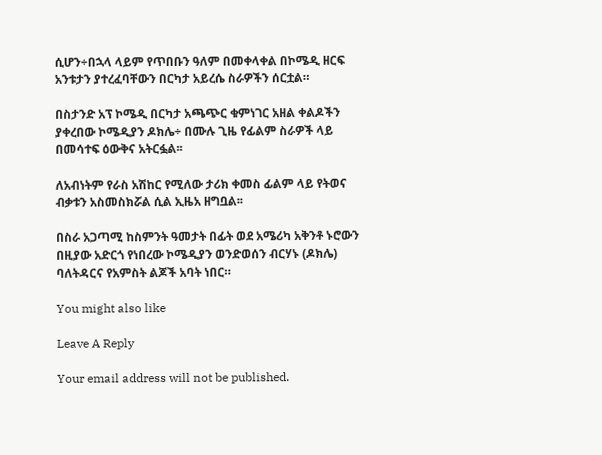ሲሆን÷በኋላ ላይም የጥበቡን ዓለም በመቀላቀል በኮሜዲ ዘርፍ አንቱታን ያተረፈባቸውን በርካታ አይረሴ ስራዎችን ሰርቷል።

በስታንድ አፕ ኮሜዲ በርካታ አጫጭር ቁምነገር አዘል ቀልዶችን ያቀረበው ኮሜዲያን ዶክሌ÷ በሙሉ ጊዜ የፊልም ስራዎች ላይ በመሳተፍ ዕውቅና አትርፏል፡፡

ለአብነትም የራስ አሽከር የሚለው ታሪክ ቀመስ ፊልም ላይ የትወና ብቃቱን አስመስክሯል ሲል ኢዜአ ዘግቧል፡፡

በስራ አጋጣሚ ከስምንት ዓመታት በፊት ወደ አሜሪካ አቅንቶ ኑሮውን በዚያው አድርጎ የነበረው ኮሜዲያን ወንድወሰን ብርሃኑ (ዶክሌ) ባለትዳርና የአምስት ልጆች አባት ነበር።

You might also like

Leave A Reply

Your email address will not be published.